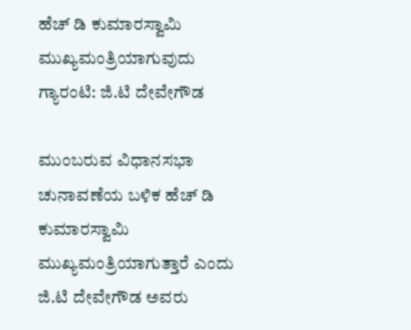ಹೆಚ್ ಡಿ ಕುಮಾರಸ್ವಾಮಿ ಮುಖ್ಯಮಂತ್ರಿಯಾಗುವುದು ಗ್ಯಾರಂಟಿ: ಜಿ.ಟಿ ದೇವೇಗೌಡ

ಮುಂಬರುವ ವಿಧಾನಸಭಾ ಚುನಾವಣೆಯ ಬಳಿಕ ಹೆಚ್ ಡಿ ಕುಮಾರಸ್ವಾಮಿ ಮುಖ್ಯಮಂತ್ರಿಯಾಗುತ್ತಾರೆ ಎಂದು ಜಿ.ಟಿ ದೇವೇಗೌಡ ಅವರು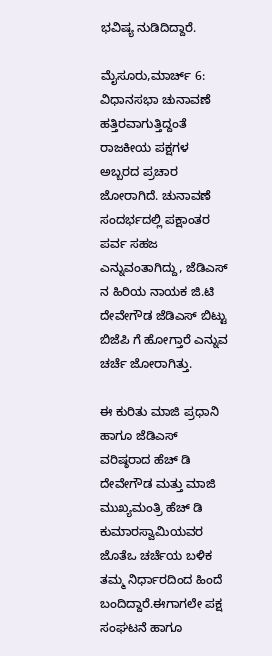ಭವಿಷ್ಯ ನುಡಿದಿದ್ದಾರೆ.

ಮೈಸೂರು,ಮಾರ್ಚ್ 6: ವಿಧಾನಸಭಾ ಚುನಾವಣೆ ಹತ್ತಿರವಾಗುತ್ತಿದ್ದಂತೆ ರಾಜಕೀಯ ಪಕ್ಷಗಳ ಅಬ್ಬರದ ಪ್ರಚಾರ ಜೋರಾಗಿದೆ. ಚುನಾವಣೆ ಸಂದರ್ಭದಲ್ಲಿ ಪಕ್ಷಾಂತರ ಪರ್ವ ಸಹಜ ಎನ್ನುವಂತಾಗಿದ್ದು, ಜೆಡಿಎಸ್ ನ ಹಿರಿಯ ನಾಯಕ ಜಿ.ಟಿ ದೇವೇಗೌಡ ಜೆಡಿಎಸ್ ಬಿಟ್ಟು ಬಿಜೆಪಿ ಗೆ ಹೋಗ್ತಾರೆ ಎನ್ನುವ ಚರ್ಚೆ ಜೋರಾಗಿತ್ತು.

ಈ ಕುರಿತು ಮಾಜಿ ಪ್ರಧಾನಿ ಹಾಗೂ ಜೆಡಿಎಸ್ ವರಿಷ್ಠರಾದ ಹೆಚ್ ಡಿ ದೇವೇಗೌಡ ಮತ್ತು ಮಾಜಿ ಮುಖ್ಯಮಂತ್ರಿ ಹೆಚ್ ಡಿ ಕುಮಾರಸ್ವಾಮಿಯವರ ಜೊತೆಒ ಚರ್ಚೆಯ ಬಳಿಕ ತಮ್ಮ ನಿರ್ಧಾರದಿಂದ ಹಿಂದೆ ಬಂದಿದ್ದಾರೆ.ಈಗಾಗಲೇ ಪಕ್ಷ ಸಂಘಟನೆ ಹಾಗೂ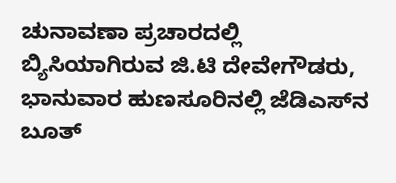ಚುನಾವಣಾ ಪ್ರಚಾರದಲ್ಲಿ ಬ್ಯಿಸಿಯಾಗಿರುವ ಜಿ.ಟಿ ದೇವೇಗೌಡರು, ಭಾನುವಾರ ಹುಣಸೂರಿನಲ್ಲಿ ಜೆಡಿಎಸ್‌ನ ಬೂತ್‌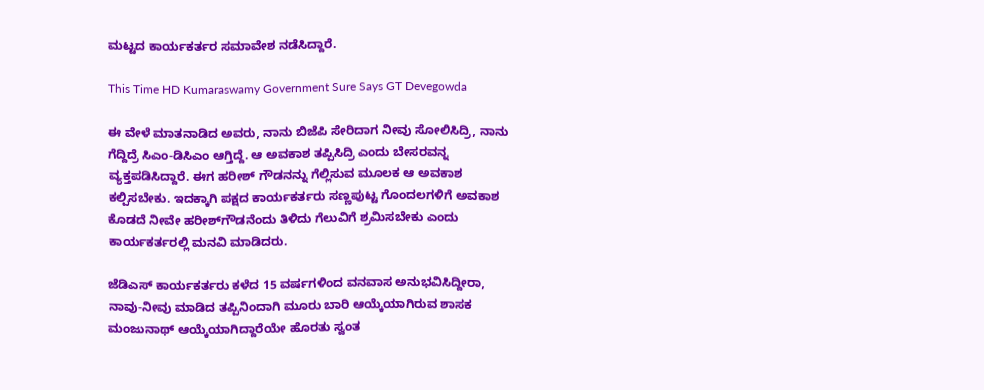ಮಟ್ಟದ ಕಾರ್ಯಕರ್ತರ ಸಮಾವೇಶ ನಡೆಸಿದ್ದಾರೆ.

This Time HD Kumaraswamy Government Sure Says GT Devegowda

ಈ ವೇಳೆ ಮಾತನಾಡಿದ ಅವರು, ನಾನು ಬಿಜೆಪಿ ಸೇರಿದಾಗ ನೀವು ಸೋಲಿಸಿದ್ರಿ, ನಾನು ಗೆದ್ದಿದ್ರೆ ಸಿಎಂ-ಡಿಸಿಎಂ ಆಗ್ತಿದ್ದೆ. ಆ ಅವಕಾಶ ತಪ್ಪಿಸಿದ್ರಿ ಎಂದು ಬೇಸರವನ್ನ ವ್ಯಕ್ತಪಡಿಸಿದ್ದಾರೆ. ಈಗ ಹರೀಶ್‌ ಗೌಡನನ್ನು ಗೆಲ್ಲಿಸುವ ಮೂಲಕ ಆ ಅವಕಾಶ ಕಲ್ಪಿಸಬೇಕು. ಇದಕ್ಕಾಗಿ ಪಕ್ಷದ ಕಾರ್ಯಕರ್ತರು ಸಣ್ಣಪುಟ್ಟ ಗೊಂದಲಗಳಿಗೆ ಅವಕಾಶ ಕೊಡದೆ ನೀವೇ ಹರೀಶ್‌ಗೌಡನೆಂದು ತಿಳಿದು ಗೆಲುವಿಗೆ ಶ್ರಮಿಸಬೇಕು ಎಂದು ಕಾರ್ಯಕರ್ತರಲ್ಲಿ ಮನವಿ ಮಾಡಿದರು.

ಜೆಡಿಎಸ್‌ ಕಾರ್ಯಕರ್ತರು ಕಳೆದ 15 ವರ್ಷಗಳಿಂದ ವನವಾಸ ಅನುಭವಿಸಿದ್ದೀರಾ, ನಾವು-ನೀವು ಮಾಡಿದ ತಪ್ಪಿನಿಂದಾಗಿ ಮೂರು ಬಾರಿ ಆಯ್ಕೆಯಾಗಿರುವ ಶಾಸಕ ಮಂಜುನಾಥ್‌ ಆಯ್ಕೆಯಾಗಿದ್ದಾರೆಯೇ ಹೊರತು ಸ್ವಂತ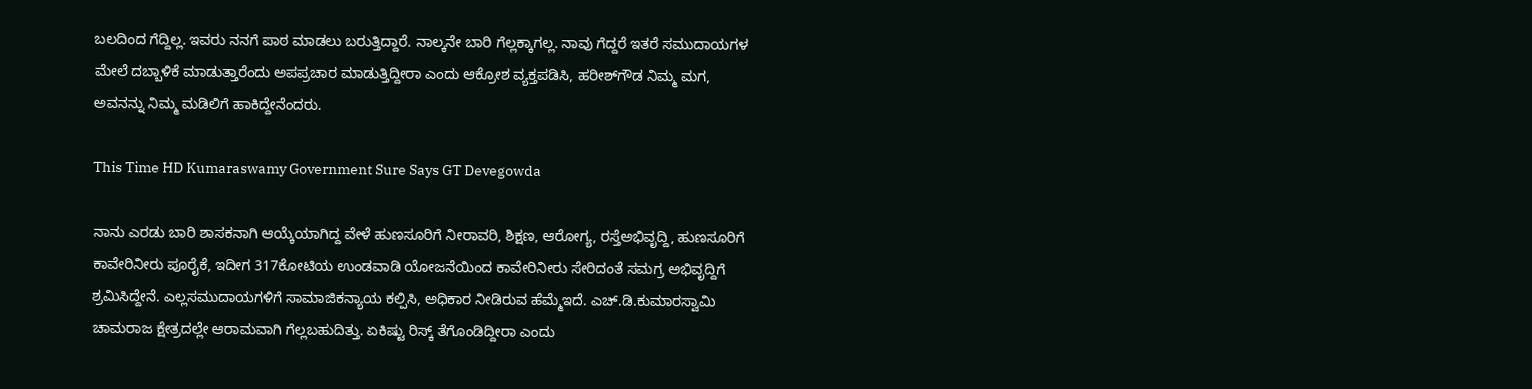ಬಲದಿಂದ ಗೆದ್ದಿಲ್ಲ. ಇವರು ನನಗೆ ಪಾಠ ಮಾಡಲು ಬರುತ್ತಿದ್ದಾರೆ. ನಾಲ್ಕನೇ ಬಾರಿ ಗೆಲ್ಲಕ್ಕಾಗಲ್ಲ. ನಾವು ಗೆದ್ದರೆ ಇತರೆ ಸಮುದಾಯಗಳ ಮೇಲೆ ದಬ್ಬಾಳಿಕೆ ಮಾಡುತ್ತಾರೆಂದು ಅಪಪ್ರಚಾರ ಮಾಡುತ್ತಿದ್ದೀರಾ ಎಂದು ಆಕ್ರೋಶ ವ್ಯಕ್ತಪಡಿಸಿ, ಹರೀಶ್‌ಗೌಡ ನಿಮ್ಮ ಮಗ, ಅವನನ್ನು ನಿಮ್ಮ ಮಡಿಲಿಗೆ ಹಾಕಿದ್ದೇನೆಂದರು.

This Time HD Kumaraswamy Government Sure Says GT Devegowda

ನಾನು ಎರಡು ಬಾರಿ ಶಾಸಕನಾಗಿ ಆಯ್ಕೆಯಾಗಿದ್ದ ವೇಳೆ ಹುಣಸೂರಿಗೆ ನೀರಾವರಿ, ಶಿಕ್ಷಣ, ಆರೋಗ್ಯ, ರಸ್ತೆಅಭಿವೃದ್ದಿ, ಹುಣಸೂರಿಗೆ ಕಾವೇರಿನೀರು ಪೂರೈಕೆ, ಇದೀಗ 317ಕೋಟಿಯ ಉಂಡವಾಡಿ ಯೋಜನೆಯಿಂದ ಕಾವೇರಿನೀರು ಸೇರಿದಂತೆ ಸಮಗ್ರ ಅಭಿವೃದ್ದಿಗೆ ಶ್ರಮಿಸಿದ್ದೇನೆ. ಎಲ್ಲಸಮುದಾಯಗಳಿಗೆ ಸಾಮಾಜಿಕನ್ಯಾಯ ಕಲ್ಪಿಸಿ, ಅಧಿಕಾರ ನೀಡಿರುವ ಹೆಮ್ಮೆಇದೆ. ಎಚ್‌.ಡಿ.ಕುಮಾರಸ್ವಾಮಿ ಚಾಮರಾಜ ಕ್ಷೇತ್ರದಲ್ಲೇ ಆರಾಮವಾಗಿ ಗೆಲ್ಲಬಹುದಿತ್ತು. ಏಕಿಷ್ಟು ರಿಸ್ಕ್‌ ತೆಗೊಂಡಿದ್ದೀರಾ ಎಂದು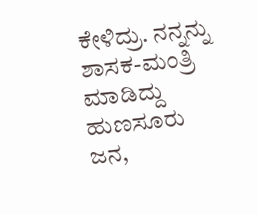ಕೇಳಿದ್ರು. ನನ್ನನ್ನು ಶಾಸಕ-ಮಂತ್ರಿ ಮಾಡಿದ್ದು ಹುಣಸೂರು ಜನ,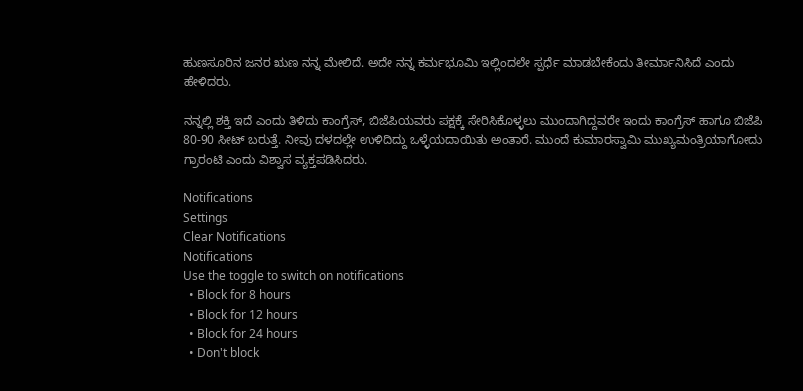ಹುಣಸೂರಿನ ಜನರ ಋಣ ನನ್ನ ಮೇಲಿದೆ. ಅದೇ ನನ್ನ ಕರ್ಮಭೂಮಿ ಇಲ್ಲಿಂದಲೇ ಸ್ಪರ್ಧೆ ಮಾಡಬೇಕೆಂದು ತೀರ್ಮಾನಿಸಿದೆ ಎಂದು ಹೇಳಿದರು.

ನನ್ನಲ್ಲಿ ಶಕ್ತಿ ಇದೆ ಎಂದು ತಿಳಿದು ಕಾಂಗ್ರೆಸ್‌, ಬಿಜೆಪಿಯವರು ಪಕ್ಷಕ್ಕೆ ಸೇರಿಸಿಕೊಳ್ಳಲು ಮುಂದಾಗಿದ್ದವರೇ ಇಂದು ಕಾಂಗ್ರೆಸ್‌ ಹಾಗೂ ಬಿಜೆಪಿ 80-90 ಸೀಟ್‌ ಬರುತ್ತೆ. ನೀವು ದಳದಲ್ಲೇ ಉಳಿದಿದ್ದು ಒಳ್ಳೆಯದಾಯಿತು ಅಂತಾರೆ. ಮುಂದೆ ಕುಮಾರಸ್ವಾಮಿ ಮುಖ್ಯಮಂತ್ರಿಯಾಗೋದು ಗ್ರಾರಂಟಿ ಎಂದು ವಿಶ್ವಾಸ ವ್ಯಕ್ತಪಡಿಸಿದರು.

Notifications
Settings
Clear Notifications
Notifications
Use the toggle to switch on notifications
  • Block for 8 hours
  • Block for 12 hours
  • Block for 24 hours
  • Don't block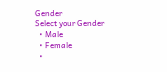Gender
Select your Gender
  • Male
  • Female
  •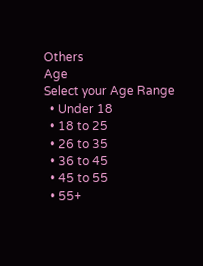Others
Age
Select your Age Range
  • Under 18
  • 18 to 25
  • 26 to 35
  • 36 to 45
  • 45 to 55
  • 55+